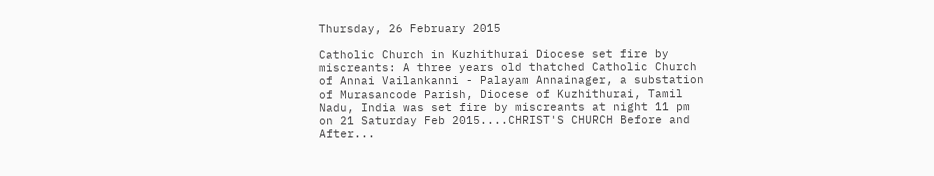Thursday, 26 February 2015

Catholic Church in Kuzhithurai Diocese set fire by miscreants: A three years old thatched Catholic Church of Annai Vailankanni - Palayam Annainager, a substation of Murasancode Parish, Diocese of Kuzhithurai, Tamil Nadu, India was set fire by miscreants at night 11 pm on 21 Saturday Feb 2015....CHRIST'S CHURCH Before and After...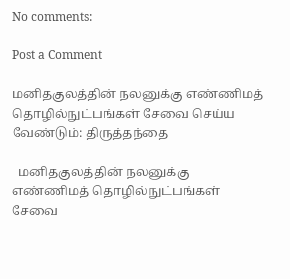No comments:

Post a Comment

மனிதகுலத்தின் நலனுக்கு எண்ணிமத் தொழில்நுட்பங்கள் சேவை செய்ய வேண்டும்: திருத்தந்தை

  மனிதகுலத்தின் நலனுக்கு எண்ணிமத் தொழில்நுட்பங்கள் சேவை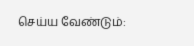செய்ய வேண்டும்: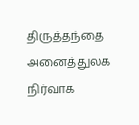திருத்தந்தை அனைத்துலக நிர்வாக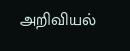அறிவியல்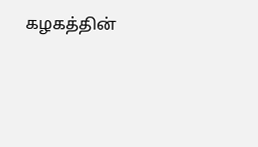கழகத்தின்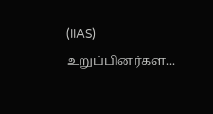(IIAS) உறுப்பினர்கள...